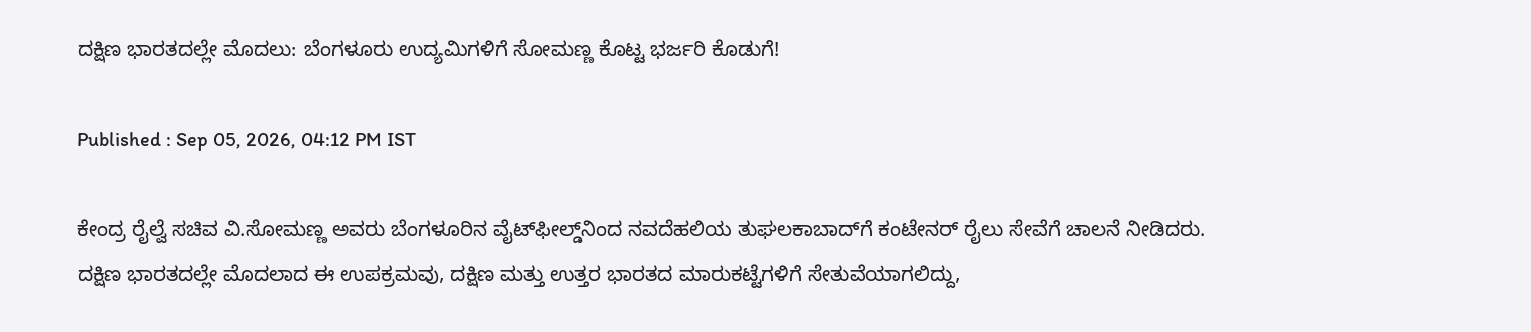ದಕ್ಷಿಣ ಭಾರತದಲ್ಲೇ ಮೊದಲು: ಬೆಂಗಳೂರು ಉದ್ಯಮಿಗಳಿಗೆ ಸೋಮಣ್ಣ ಕೊಟ್ಟ ಭರ್ಜರಿ ಕೊಡುಗೆ!

Published : Sep 05, 2026, 04:12 PM IST

ಕೇಂದ್ರ ರೈಲ್ವೆ ಸಚಿವ ವಿ.ಸೋಮಣ್ಣ ಅವರು ಬೆಂಗಳೂರಿನ ವೈಟ್‌ಫೀಲ್ಡ್‌ನಿಂದ ನವದೆಹಲಿಯ ತುಘಲಕಾಬಾದ್‌ಗೆ ಕಂಟೇನರ್ ರೈಲು ಸೇವೆಗೆ ಚಾಲನೆ ನೀಡಿದರು. ದಕ್ಷಿಣ ಭಾರತದಲ್ಲೇ ಮೊದಲಾದ ಈ ಉಪಕ್ರಮವು, ದಕ್ಷಿಣ ಮತ್ತು ಉತ್ತರ ಭಾರತದ ಮಾರುಕಟ್ಟೆಗಳಿಗೆ ಸೇತುವೆಯಾಗಲಿದ್ದು,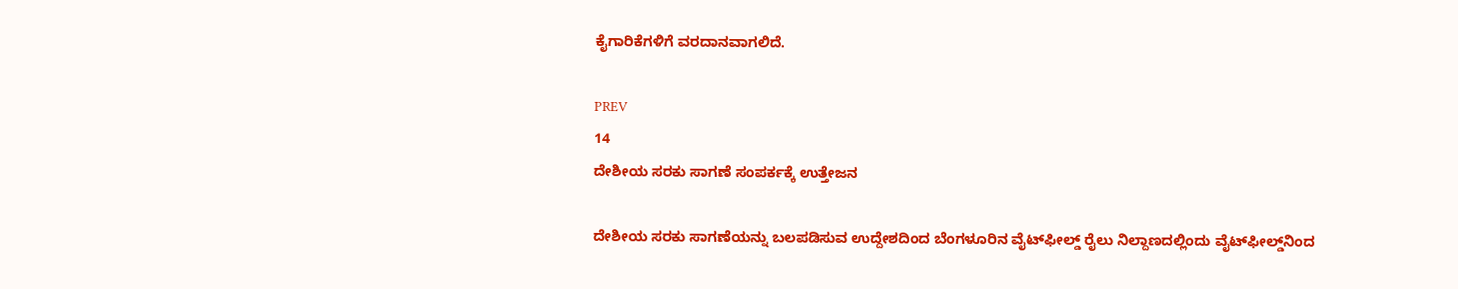ಕೈಗಾರಿಕೆಗಳಿಗೆ ವರದಾನವಾಗಲಿದೆ.

PREV
14
ದೇಶೀಯ ಸರಕು ಸಾಗಣೆ ಸಂಪರ್ಕಕ್ಕೆ ಉತ್ತೇಜನ

ದೇಶೀಯ ಸರಕು ಸಾಗಣೆಯನ್ನು ಬಲಪಡಿಸುವ ಉದ್ದೇಶದಿಂದ ಬೆಂಗಳೂರಿನ ವೈಟ್‌ಫೀಲ್ಡ್‌ ರೈಲು ನಿಲ್ದಾಣದಲ್ಲಿಂದು ವೈಟ್‌ಫೀಲ್ಡ್‌ನಿಂದ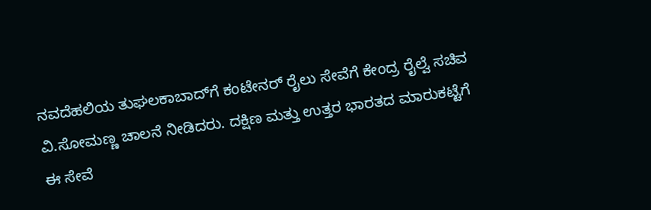ನವದೆಹಲಿಯ ತುಘಲಕಾಬಾದ್‌ಗೆ ಕಂಟೇನರ್ ರೈಲು ಸೇವೆಗೆ ಕೇಂದ್ರ ರೈಲ್ವೆ ಸಚಿವ ವಿ.ಸೋಮಣ್ಣ ಚಾಲನೆ ನೀಡಿದರು. ದಕ್ಷಿಣ ಮತ್ತು ಉತ್ತರ ಭಾರತದ ಮಾರುಕಟ್ಟೆಗೆ ಈ ಸೇವೆ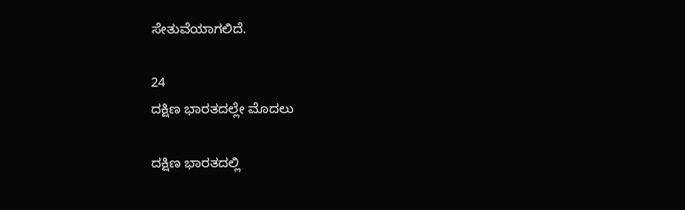ಸೇತುವೆಯಾಗಲಿದೆ.

24
ದಕ್ಷಿಣ ಭಾರತದಲ್ಲೇ ಮೊದಲು

ದಕ್ಷಿಣ ಭಾರತದಲ್ಲಿ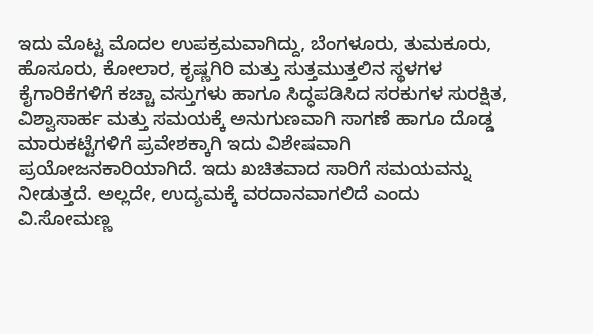ಇದು ಮೊಟ್ಟ ಮೊದಲ ಉಪಕ್ರಮವಾಗಿದ್ದು, ಬೆಂಗಳೂರು, ತುಮಕೂರು, ಹೊಸೂರು, ಕೋಲಾರ, ಕೃಷ್ಣಗಿರಿ ಮತ್ತು ಸುತ್ತಮುತ್ತಲಿನ ಸ್ಥಳಗಳ ಕೈಗಾರಿಕೆಗಳಿಗೆ ಕಚ್ಚಾ ವಸ್ತುಗಳು ಹಾಗೂ ಸಿದ್ಧಪಡಿಸಿದ ಸರಕುಗಳ ಸುರಕ್ಷಿತ, ವಿಶ್ವಾಸಾರ್ಹ ಮತ್ತು ಸಮಯಕ್ಕೆ ಅನುಗುಣವಾಗಿ ಸಾಗಣೆ ಹಾಗೂ ದೊಡ್ಡ ಮಾರುಕಟ್ಟೆಗಳಿಗೆ ಪ್ರವೇಶಕ್ಕಾಗಿ ಇದು ವಿಶೇಷವಾಗಿ ಪ್ರಯೋಜನಕಾರಿಯಾಗಿದೆ. ಇದು ಖಚಿತವಾದ ಸಾರಿಗೆ ಸಮಯವನ್ನು ನೀಡುತ್ತದೆ. ಅಲ್ಲದೇ, ಉದ್ಯಮಕ್ಕೆ ವರದಾನವಾಗಲಿದೆ ಎಂದು ವಿ.ಸೋಮಣ್ಣ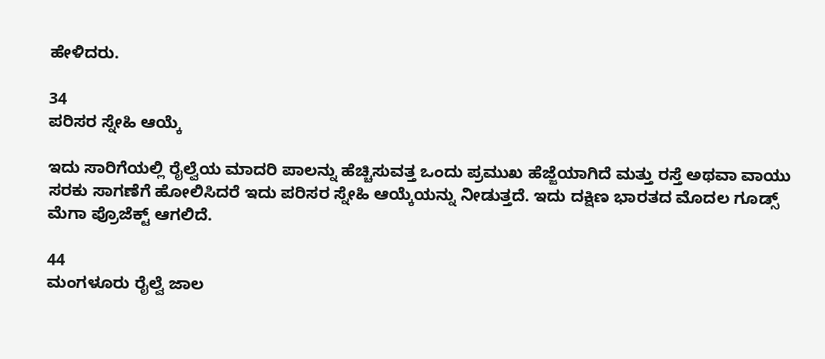ಹೇಳಿದರು.

34
ಪರಿಸರ ಸ್ನೇಹಿ ಆಯ್ಕೆ

ಇದು ಸಾರಿಗೆಯಲ್ಲಿ ರೈಲ್ವೆಯ ಮಾದರಿ ಪಾಲನ್ನು ಹೆಚ್ಚಿಸುವತ್ತ ಒಂದು ಪ್ರಮುಖ ಹೆಜ್ಜೆಯಾಗಿದೆ ಮತ್ತು ರಸ್ತೆ ಅಥವಾ ವಾಯು ಸರಕು ಸಾಗಣೆಗೆ ಹೋಲಿಸಿದರೆ ಇದು ಪರಿಸರ ಸ್ನೇಹಿ ಆಯ್ಕೆಯನ್ನು ನೀಡುತ್ತದೆ. ಇದು ದಕ್ಷಿಣ ಭಾರತದ ಮೊದಲ ಗೂಡ್ಸ್ ಮೆಗಾ ಪ್ರೊಜೆಕ್ಟ್ ಆಗಲಿದೆ.

44
ಮಂಗಳೂರು ರೈಲ್ವೆ ಜಾಲ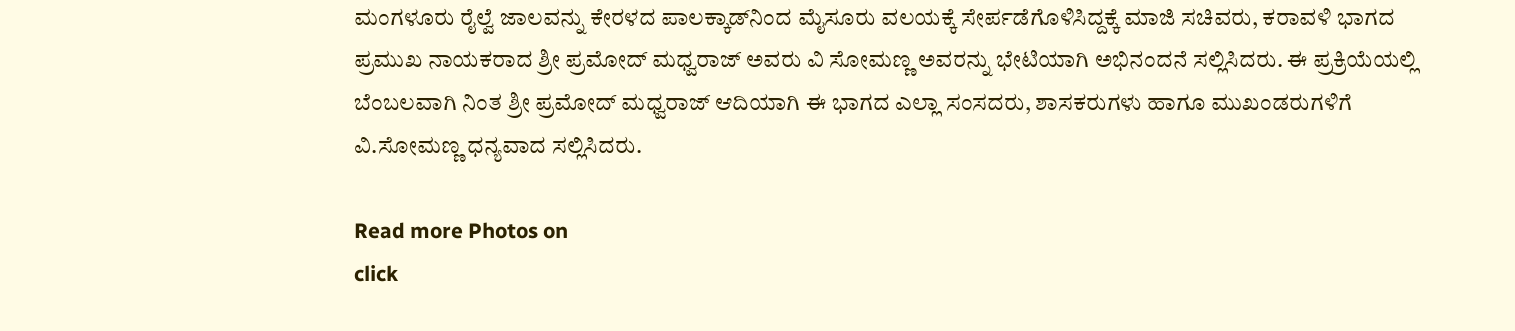ಮಂಗಳೂರು ರೈಲ್ವೆ ಜಾಲವನ್ನು ಕೇರಳದ ಪಾಲಕ್ಕಾಡ್‌ನಿಂದ ಮೈಸೂರು ವಲಯಕ್ಕೆ ಸೇರ್ಪಡೆಗೊಳಿಸಿದ್ದಕ್ಕೆ ಮಾಜಿ ಸಚಿವರು, ಕರಾವಳಿ ಭಾಗದ ಪ್ರಮುಖ ನಾಯಕರಾದ ಶ್ರೀ ಪ್ರಮೋದ್ ಮಧ್ವರಾಜ್ ಅವರು ವಿ ಸೋಮಣ್ಣ ಅವರನ್ನು ಭೇಟಿಯಾಗಿ ಅಭಿನಂದನೆ ಸಲ್ಲಿಸಿದರು. ಈ ಪ್ರಕ್ರಿಯೆಯಲ್ಲಿ ಬೆಂಬಲವಾಗಿ ನಿಂತ ಶ್ರೀ ಪ್ರಮೋದ್ ಮಧ್ವರಾಜ್ ಆದಿಯಾಗಿ ಈ ಭಾಗದ ಎಲ್ಲಾ ಸಂಸದರು, ಶಾಸಕರುಗಳು ಹಾಗೂ ಮುಖಂಡರುಗಳಿಗೆ ವಿ.ಸೋಮಣ್ಣ ಧನ್ಯವಾದ ಸಲ್ಲಿಸಿದರು.

Read more Photos on
click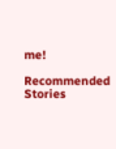me!

Recommended Stories